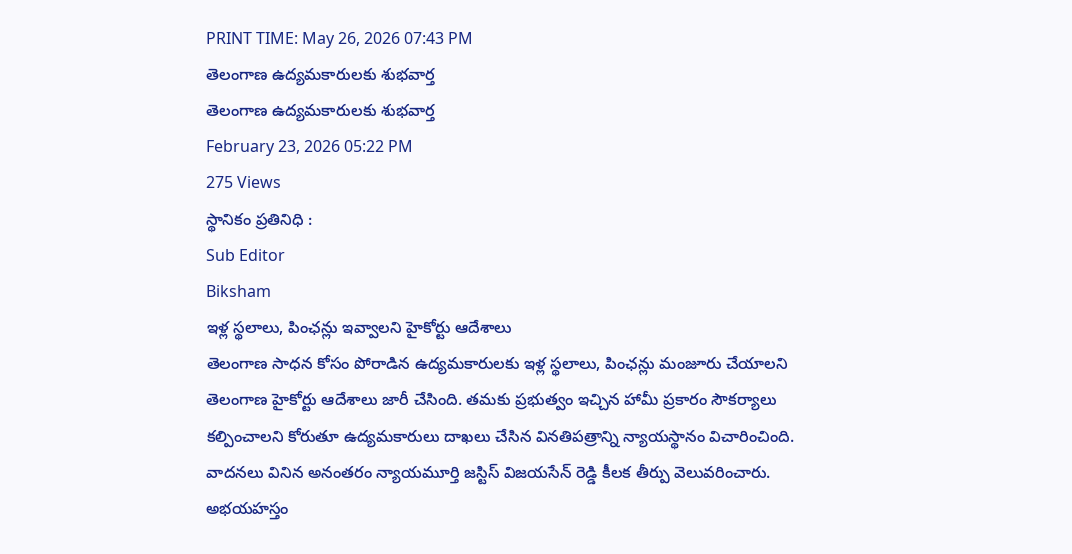PRINT TIME: May 26, 2026 07:43 PM
తెలంగాణ ఉద్యమకారులకు శుభవార్త
తెలంగాణ ఉద్యమకారులకు శుభవార్త
February 23, 2026 05:22 PM
275 Views
స్థానికం ప్రతినిధి :
Sub Editor
Biksham
ఇళ్ల స్థలాలు, పింఛన్లు ఇవ్వాలని హైకోర్టు ఆదేశాలు
తెలంగాణ సాధన కోసం పోరాడిన ఉద్యమకారులకు ఇళ్ల స్థలాలు, పింఛన్లు మంజూరు చేయాలని తెలంగాణ హైకోర్టు ఆదేశాలు జారీ చేసింది. తమకు ప్రభుత్వం ఇచ్చిన హామీ ప్రకారం సౌకర్యాలు కల్పించాలని కోరుతూ ఉద్యమకారులు దాఖలు చేసిన వినతిపత్రాన్ని న్యాయస్థానం విచారించింది. వాదనలు వినిన అనంతరం న్యాయమూర్తి జస్టిస్ విజయసేన్ రెడ్డి కీలక తీర్పు వెలువరించారు. అభయహస్తం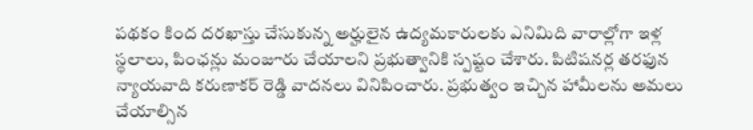పథకం కింద దరఖాస్తు చేసుకున్న అర్హులైన ఉద్యమకారులకు ఎనిమిది వారాల్లోగా ఇళ్ల స్థలాలు, పింఛన్లు మంజూరు చేయాలని ప్రభుత్వానికి స్పష్టం చేశారు. పిటిషనర్ల తరఫున న్యాయవాది కరుణాకర్ రెడ్డి వాదనలు వినిపించారు. ప్రభుత్వం ఇచ్చిన హామీలను అమలు చేయాల్సిన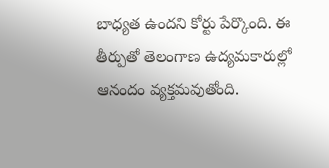బాధ్యత ఉందని కోర్టు పేర్కొంది. ఈ తీర్పుతో తెలంగాణ ఉద్యమకారుల్లో ఆనందం వ్యక్తమవుతోంది.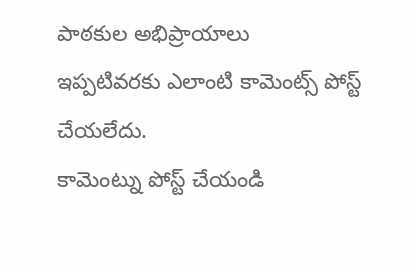పాఠకుల అభిప్రాయాలు
ఇప్పటివరకు ఎలాంటి కామెంట్స్ పోస్ట్ చేయలేదు.
కామెంట్ను పోస్ట్ చేయండి